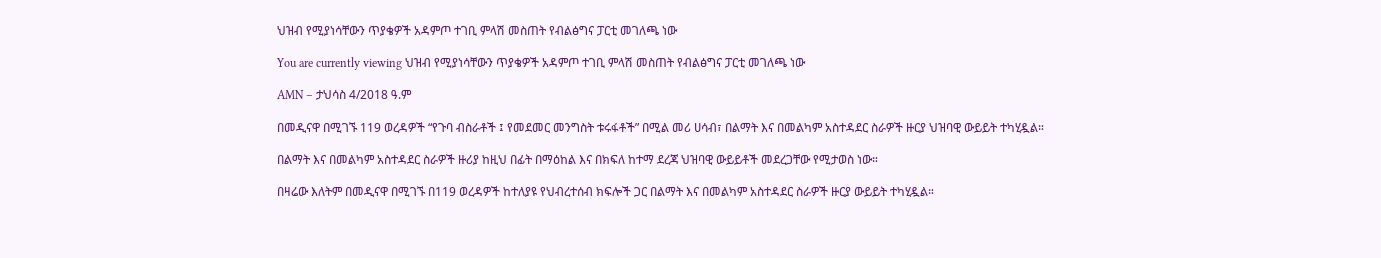ህዝብ የሚያነሳቸውን ጥያቄዎች አዳምጦ ተገቢ ምላሽ መስጠት የብልፅግና ፓርቲ መገለጫ ነው

You are currently viewing ህዝብ የሚያነሳቸውን ጥያቄዎች አዳምጦ ተገቢ ምላሽ መስጠት የብልፅግና ፓርቲ መገለጫ ነው

AMN – ታህሳስ 4/2018 ዓ.ም

በመዲናዋ በሚገኙ 119 ወረዳዎች “የጉባ ብስራቶች ፤ የመደመር መንግስት ቱሩፋቶች” በሚል መሪ ሀሳብ፣ በልማት እና በመልካም አስተዳደር ስራዎች ዙርያ ህዝባዊ ውይይት ተካሂዷል።

በልማት እና በመልካም አስተዳደር ስራዎች ዙሪያ ከዚህ በፊት በማዕከል እና በክፍለ ከተማ ደረጃ ህዝባዊ ውይይቶች መደረጋቸው የሚታወስ ነው።

በዛሬው እለትም በመዲናዋ በሚገኙ በ119 ወረዳዎች ከተለያዩ የህብረተሰብ ክፍሎች ጋር በልማት እና በመልካም አስተዳደር ስራዎች ዙርያ ውይይት ተካሂዷል።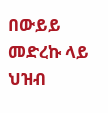በውይይ መድረኩ ላይ ህዝብ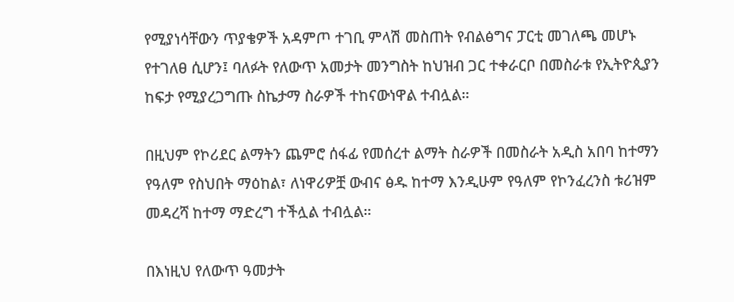የሚያነሳቸውን ጥያቄዎች አዳምጦ ተገቢ ምላሽ መስጠት የብልፅግና ፓርቲ መገለጫ መሆኑ የተገለፀ ሲሆን፤ ባለፉት የለውጥ አመታት መንግስት ከህዝብ ጋር ተቀራርቦ በመስራቱ የኢትዮጲያን ከፍታ የሚያረጋግጡ ስኬታማ ስራዎች ተከናውነዋል ተብሏል።

በዚህም የኮሪደር ልማትን ጨምሮ ሰፋፊ የመሰረተ ልማት ስራዎች በመስራት አዲስ አበባ ከተማን የዓለም የስህበት ማዕከል፣ ለነዋሪዎቿ ውብና ፅዱ ከተማ እንዲሁም የዓለም የኮንፈረንስ ቱሪዝም መዳረሻ ከተማ ማድረግ ተችሏል ተብሏል።

በእነዚህ የለውጥ ዓመታት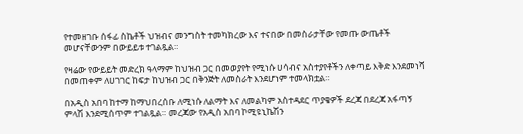የተመዘገቡ ሰፋፊ ስኬቶች ህዝብና መንግስት ተመካክረው እና ተናበው በመስራታቸው የመጡ ውጤቶች መሆናቸውንም በውይይቱ ተገልጿል።

የዛሬው የውይይት መድረክ ዓላማም ከህዝብ ጋር በመወያየት የሚነሱ ሀሳብና አስተያየቶችን ለቀጣይ እቅድ እንደመነሻ በመጠቀም ለሀገገር ከፍታ ከህዝብ ጋር በቅንጅት ለመስራት እንደሆነም ተመላክቷል።

በአዲስ አበባ ከተማ ከማህበረሰቡ ለሚነሱ ለልማት እና ለመልካም አስተዳደር ጥያቄዎች ደረጃ በደረጃ አፋጣኝ ምላሽ እንደሚሰጥም ተገልጿል። መረጃው የአዲስ አበባ ኮሚዩኒኬሽን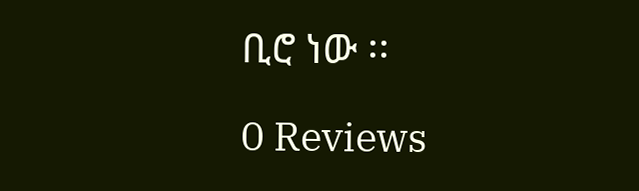ቢሮ ነው ፡፡

0 Reviews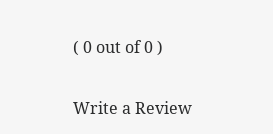( 0 out of 0 )

Write a Review